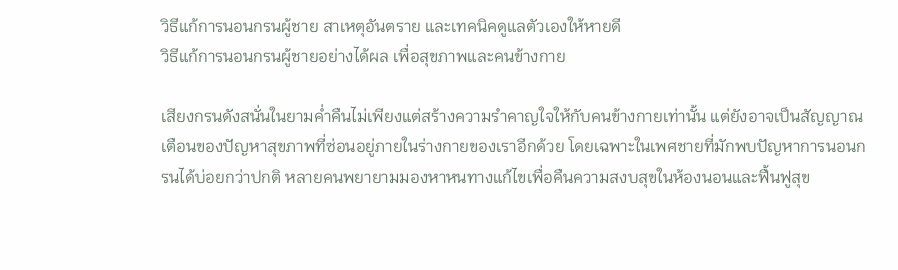วิธีแก้การนอนกรนผู้ชาย สาเหตุอันตราย และเทคนิคดูแลตัวเองให้หายดี
วิธีแก้การนอนกรนผู้ชายอย่างได้ผล เพื่อสุขภาพและคนข้างกาย

เสียงกรนดังสนั่นในยามค่ำคืนไม่เพียงแต่สร้างความรำคาญใจให้กับคนข้างกายเท่านั้น แต่ยังอาจเป็นสัญญาณเตือนของปัญหาสุขภาพที่ซ่อนอยู่ภายในร่างกายของเราอีกด้วย โดยเฉพาะในเพศชายที่มักพบปัญหาการนอนกรนได้บ่อยกว่าปกติ หลายคนพยายามมองหาหนทางแก้ไขเพื่อคืนความสงบสุขในห้องนอนและฟื้นฟูสุข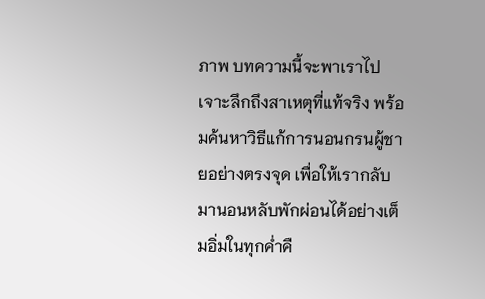ภาพ บทความนี้จะพาเราไปเจาะลึกถึงสาเหตุที่แท้จริง พร้อมค้นหาวิธีแก้การนอนกรนผู้ชายอย่างตรงจุด เพื่อให้เรากลับมานอนหลับพักผ่อนได้อย่างเต็มอิ่มในทุกค่ำคื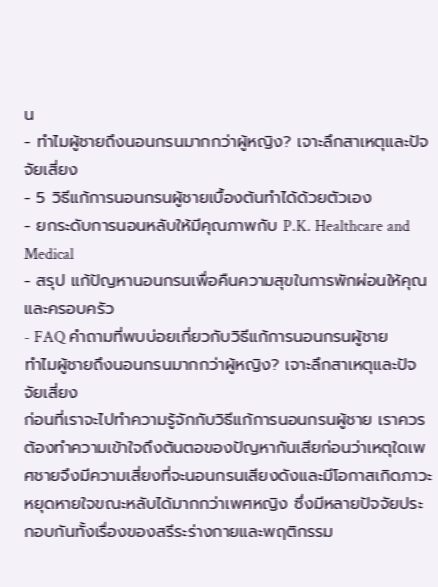น
- ทำไมผู้ชายถึงนอนกรนมากกว่าผู้หญิง? เจาะลึกสาเหตุและปัจจัยเสี่ยง
- 5 วิธีแก้การนอนกรนผู้ชายเบื้องต้นทำได้ด้วยตัวเอง
- ยกระดับการนอนหลับให้มีคุณภาพกับ P.K. Healthcare and Medical
- สรุป แก้ปัญหานอนกรนเพื่อคืนความสุขในการพักผ่อนให้คุณและครอบครัว
- FAQ คำถามที่พบบ่อยเกี่ยวกับวิธีแก้การนอนกรนผู้ชาย
ทำไมผู้ชายถึงนอนกรนมากกว่าผู้หญิง? เจาะลึกสาเหตุและปัจจัยเสี่ยง
ก่อนที่เราจะไปทำความรู้จักกับวิธีแก้การนอนกรนผู้ชาย เราควรต้องทำความเข้าใจถึงต้นตอของปัญหากันเสียก่อนว่าเหตุใดเพศชายจึงมีความเสี่ยงที่จะนอนกรนเสียงดังและมีโอกาสเกิดภาวะหยุดหายใจขณะหลับได้มากกว่าเพศหญิง ซึ่งมีหลายปัจจัยประกอบกันทั้งเรื่องของสรีระร่างกายและพฤติกรรม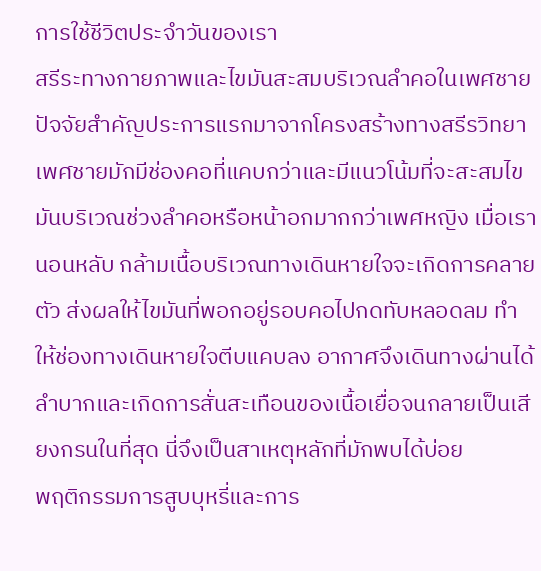การใช้ชีวิตประจำวันของเรา
สรีระทางกายภาพและไขมันสะสมบริเวณลำคอในเพศชาย
ปัจจัยสำคัญประการแรกมาจากโครงสร้างทางสรีรวิทยา เพศชายมักมีช่องคอที่แคบกว่าและมีแนวโน้มที่จะสะสมไขมันบริเวณช่วงลำคอหรือหน้าอกมากกว่าเพศหญิง เมื่อเรานอนหลับ กล้ามเนื้อบริเวณทางเดินหายใจจะเกิดการคลายตัว ส่งผลให้ไขมันที่พอกอยู่รอบคอไปกดทับหลอดลม ทำให้ช่องทางเดินหายใจตีบแคบลง อากาศจึงเดินทางผ่านได้ลำบากและเกิดการสั่นสะเทือนของเนื้อเยื่อจนกลายเป็นเสียงกรนในที่สุด นี่จึงเป็นสาเหตุหลักที่มักพบได้บ่อย
พฤติกรรมการสูบบุหรี่และการ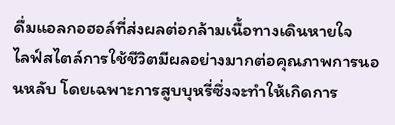ดื่มแอลกอฮอล์ที่ส่งผลต่อกล้ามเนื้อทางเดินหายใจ
ไลฟ์สไตล์การใช้ชีวิตมีผลอย่างมากต่อคุณภาพการนอนหลับ โดยเฉพาะการสูบบุหรี่ซึ่งจะทำให้เกิดการ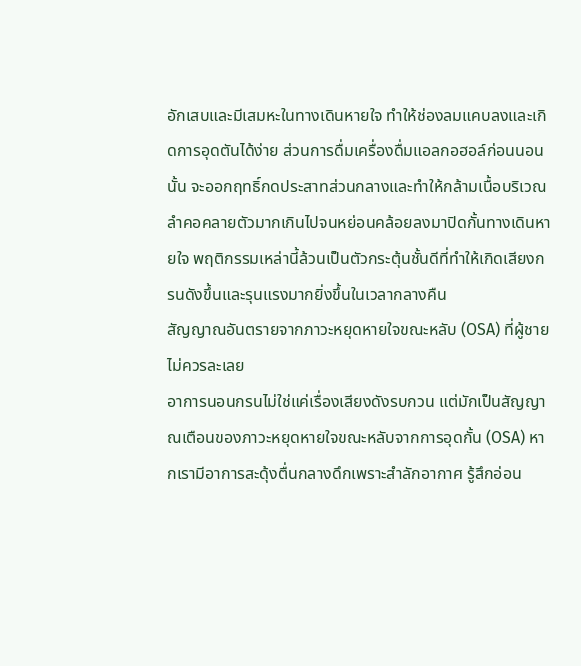อักเสบและมีเสมหะในทางเดินหายใจ ทำให้ช่องลมแคบลงและเกิดการอุดตันได้ง่าย ส่วนการดื่มเครื่องดื่มแอลกอฮอล์ก่อนนอนนั้น จะออกฤทธิ์กดประสาทส่วนกลางและทำให้กล้ามเนื้อบริเวณลำคอคลายตัวมากเกินไปจนหย่อนคล้อยลงมาปิดกั้นทางเดินหายใจ พฤติกรรมเหล่านี้ล้วนเป็นตัวกระตุ้นชั้นดีที่ทำให้เกิดเสียงกรนดังขึ้นและรุนแรงมากยิ่งขึ้นในเวลากลางคืน
สัญญาณอันตรายจากภาวะหยุดหายใจขณะหลับ (OSA) ที่ผู้ชายไม่ควรละเลย
อาการนอนกรนไม่ใช่แค่เรื่องเสียงดังรบกวน แต่มักเป็นสัญญาณเตือนของภาวะหยุดหายใจขณะหลับจากการอุดกั้น (OSA) หากเรามีอาการสะดุ้งตื่นกลางดึกเพราะสำลักอากาศ รู้สึกอ่อน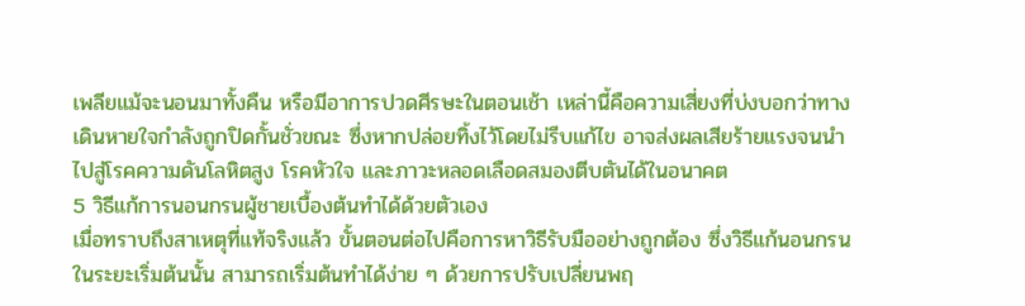เพลียแม้จะนอนมาทั้งคืน หรือมีอาการปวดศีรษะในตอนเช้า เหล่านี้คือความเสี่ยงที่บ่งบอกว่าทางเดินหายใจกำลังถูกปิดกั้นชั่วขณะ ซึ่งหากปล่อยทิ้งไว้โดยไม่รีบแก้ไข อาจส่งผลเสียร้ายแรงจนนำไปสู่โรคความดันโลหิตสูง โรคหัวใจ และภาวะหลอดเลือดสมองตีบตันได้ในอนาคต
5 วิธีแก้การนอนกรนผู้ชายเบื้องต้นทำได้ด้วยตัวเอง
เมื่อทราบถึงสาเหตุที่แท้จริงแล้ว ขั้นตอนต่อไปคือการหาวิธีรับมืออย่างถูกต้อง ซึ่งวิธีแก้นอนกรนในระยะเริ่มต้นนั้น สามารถเริ่มต้นทำได้ง่าย ๆ ด้วยการปรับเปลี่ยนพฤ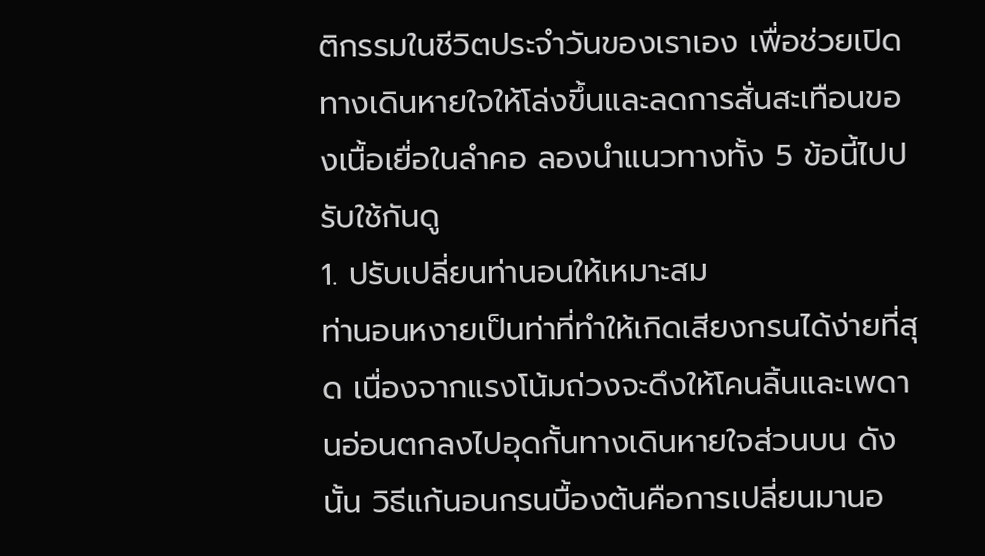ติกรรมในชีวิตประจำวันของเราเอง เพื่อช่วยเปิดทางเดินหายใจให้โล่งขึ้นและลดการสั่นสะเทือนของเนื้อเยื่อในลำคอ ลองนำแนวทางทั้ง 5 ข้อนี้ไปปรับใช้กันดู
1. ปรับเปลี่ยนท่านอนให้เหมาะสม
ท่านอนหงายเป็นท่าที่ทำให้เกิดเสียงกรนได้ง่ายที่สุด เนื่องจากแรงโน้มถ่วงจะดึงให้โคนลิ้นและเพดานอ่อนตกลงไปอุดกั้นทางเดินหายใจส่วนบน ดังนั้น วิธีแก้นอนกรนบื้องต้นคือการเปลี่ยนมานอ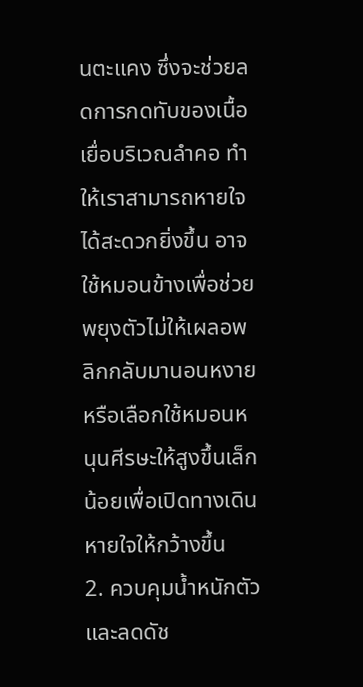นตะแคง ซึ่งจะช่วยลดการกดทับของเนื้อเยื่อบริเวณลำคอ ทำให้เราสามารถหายใจได้สะดวกยิ่งขึ้น อาจใช้หมอนข้างเพื่อช่วยพยุงตัวไม่ให้เผลอพลิกกลับมานอนหงาย หรือเลือกใช้หมอนหนุนศีรษะให้สูงขึ้นเล็กน้อยเพื่อเปิดทางเดินหายใจให้กว้างขึ้น
2. ควบคุมน้ำหนักตัวและลดดัช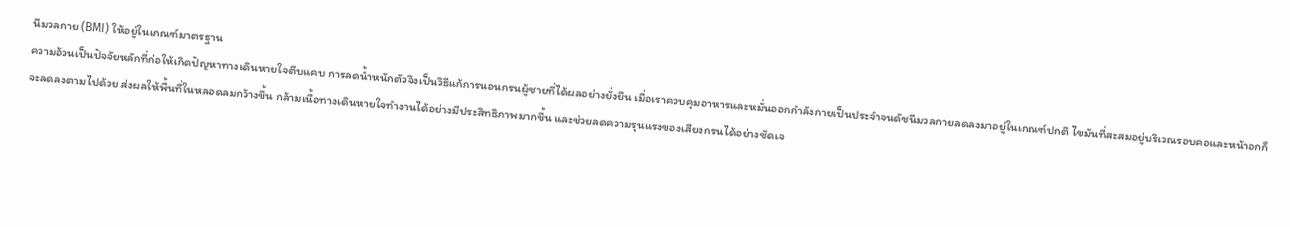นีมวลกาย (BMI) ให้อยู่ในเกณฑ์มาตรฐาน
ความอ้วนเป็นปัจจัยหลักที่ก่อให้เกิดปัญหาทางเดินหายใจตีบแคบ การลดน้ำหนักตัวจึงเป็นวิธีแก้การนอนกรนผู้ชายที่ได้ผลอย่างยั่งยืน เมื่อเราควบคุมอาหารและหมั่นออกกำลังกายเป็นประจำจนดัชนีมวลกายลดลงมาอยู่ในเกณฑ์ปกติ ไขมันที่สะสมอยู่บริเวณรอบคอและหน้าอกก็จะลดลงตามไปด้วย ส่งผลให้พื้นที่ในหลอดลมกว้างขึ้น กล้ามเนื้อทางเดินหายใจทำงานได้อย่างมีประสิทธิภาพมากขึ้น และช่วยลดความรุนแรงของเสียงกรนได้อย่างชัดเจ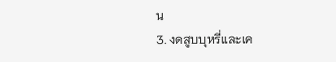น
3. งดสูบบุหรี่และเค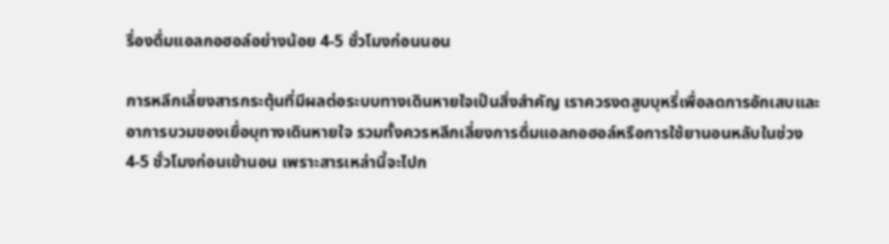รื่องดื่มแอลกอฮอล์อย่างน้อย 4-5 ชั่วโมงก่อนนอน

การหลีกเลี่ยงสารกระตุ้นที่มีผลต่อระบบทางเดินหายใจเป็นสิ่งสำคัญ เราควรงดสูบบุหรี่เพื่อลดการอักเสบและอาการบวมของเยื่อบุทางเดินหายใจ รวมทั้งควรหลีกเลี่ยงการดื่มแอลกอฮอล์หรือการใช้ยานอนหลับในช่วง 4-5 ชั่วโมงก่อนเข้านอน เพราะสารเหล่านี้จะไปก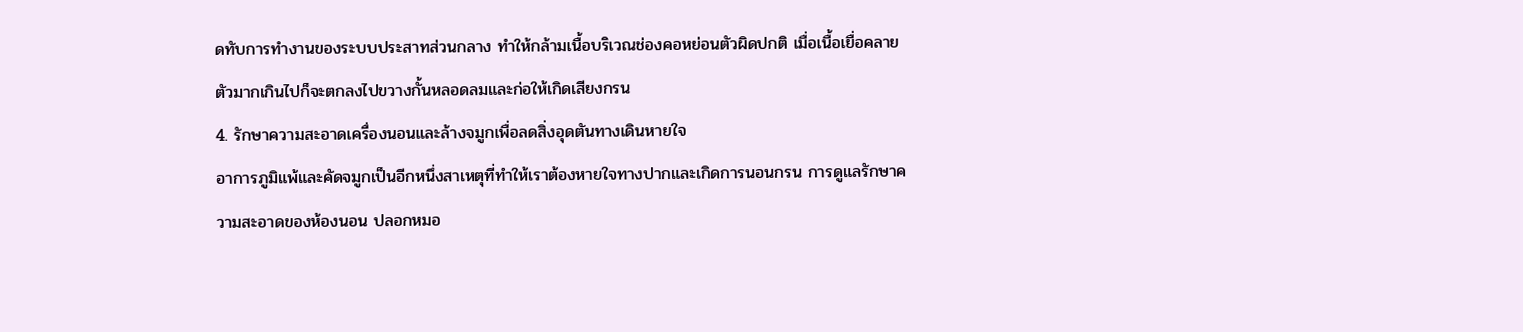ดทับการทำงานของระบบประสาทส่วนกลาง ทำให้กล้ามเนื้อบริเวณช่องคอหย่อนตัวผิดปกติ เมื่อเนื้อเยื่อคลายตัวมากเกินไปก็จะตกลงไปขวางกั้นหลอดลมและก่อให้เกิดเสียงกรน
4. รักษาความสะอาดเครื่องนอนและล้างจมูกเพื่อลดสิ่งอุดตันทางเดินหายใจ
อาการภูมิแพ้และคัดจมูกเป็นอีกหนึ่งสาเหตุที่ทำให้เราต้องหายใจทางปากและเกิดการนอนกรน การดูแลรักษาความสะอาดของห้องนอน ปลอกหมอ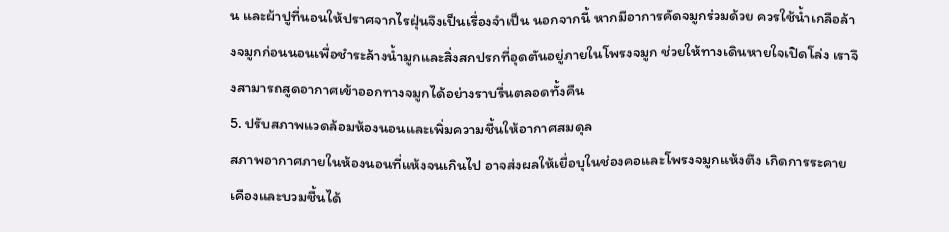น และผ้าปูที่นอนให้ปราศจากไรฝุ่นจึงเป็นเรื่องจำเป็น นอกจากนี้ หากมีอาการคัดจมูกร่วมด้วย ควรใช้น้ำเกลือล้างจมูกก่อนนอนเพื่อชำระล้างน้ำมูกและสิ่งสกปรกที่อุดตันอยู่ภายในโพรงจมูก ช่วยให้ทางเดินหายใจเปิดโล่ง เราจึงสามารถสูดอากาศเข้าออกทางจมูกได้อย่างราบรื่นตลอดทั้งคืน
5. ปรับสภาพแวดล้อมห้องนอนและเพิ่มความชื้นให้อากาศสมดุล
สภาพอากาศภายในห้องนอนที่แห้งจนเกินไป อาจส่งผลให้เยื่อบุในช่องคอและโพรงจมูกแห้งตึง เกิดการระคายเคืองและบวมชื้นได้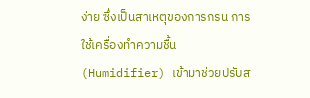ง่าย ซึ่งเป็นสาเหตุของการกรน การใช้เครื่องทำความชื้น (Humidifier) เข้ามาช่วยปรับส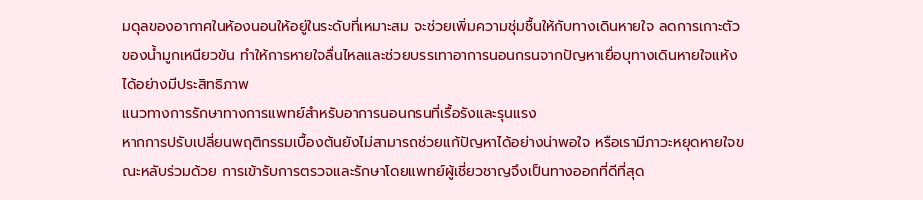มดุลของอากาศในห้องนอนให้อยู่ในระดับที่เหมาะสม จะช่วยเพิ่มความชุ่มชื้นให้กับทางเดินหายใจ ลดการเกาะตัวของน้ำมูกเหนียวข้น ทำให้การหายใจลื่นไหลและช่วยบรรเทาอาการนอนกรนจากปัญหาเยื่อบุทางเดินหายใจแห้งได้อย่างมีประสิทธิภาพ
แนวทางการรักษาทางการแพทย์สำหรับอาการนอนกรนที่เรื้อรังและรุนแรง
หากการปรับเปลี่ยนพฤติกรรมเบื้องต้นยังไม่สามารถช่วยแก้ปัญหาได้อย่างน่าพอใจ หรือเรามีภาวะหยุดหายใจขณะหลับร่วมด้วย การเข้ารับการตรวจและรักษาโดยแพทย์ผู้เชี่ยวชาญจึงเป็นทางออกที่ดีที่สุด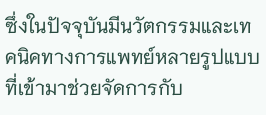ซึ่งในปัจจุบันมีนวัตกรรมและเทคนิคทางการแพทย์หลายรูปแบบที่เข้ามาช่วยจัดการกับ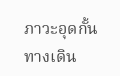ภาวะอุดกั้นทางเดิน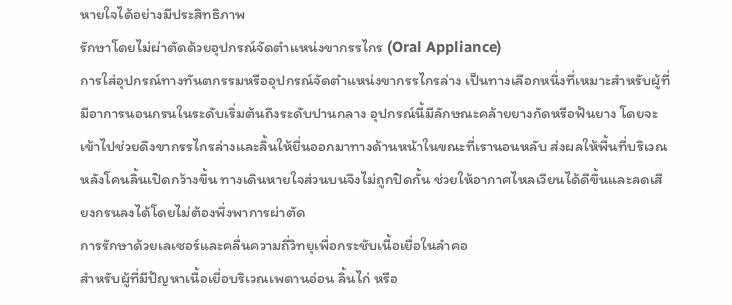หายใจได้อย่างมีประสิทธิภาพ
รักษาโดยไม่ผ่าตัดด้วยอุปกรณ์จัดตำแหน่งขากรรไกร (Oral Appliance)
การใส่อุปกรณ์ทางทันตกรรมหรืออุปกรณ์จัดตำแหน่งขากรรไกรล่าง เป็นทางเลือกหนึ่งที่เหมาะสำหรับผู้ที่มีอาการนอนกรนในระดับเริ่มต้นถึงระดับปานกลาง อุปกรณ์นี้มีลักษณะคล้ายยางกัดหรือฟันยาง โดยจะเข้าไปช่วยดึงขากรรไกรล่างและลิ้นให้ยื่นออกมาทางด้านหน้าในขณะที่เรานอนหลับ ส่งผลให้พื้นที่บริเวณหลังโคนลิ้นเปิดกว้างขึ้น ทางเดินหายใจส่วนบนจึงไม่ถูกปิดกั้น ช่วยให้อากาศไหลเวียนได้ดีขึ้นและลดเสียงกรนลงได้โดยไม่ต้องพึ่งพาการผ่าตัด
การรักษาด้วยเลเซอร์และคลื่นความถี่วิทยุเพื่อกระชับเนื้อเยื่อในลำคอ
สำหรับผู้ที่มีปัญหาเนื้อเยื่อบริเวณเพดานอ่อน ลิ้นไก่ หรือ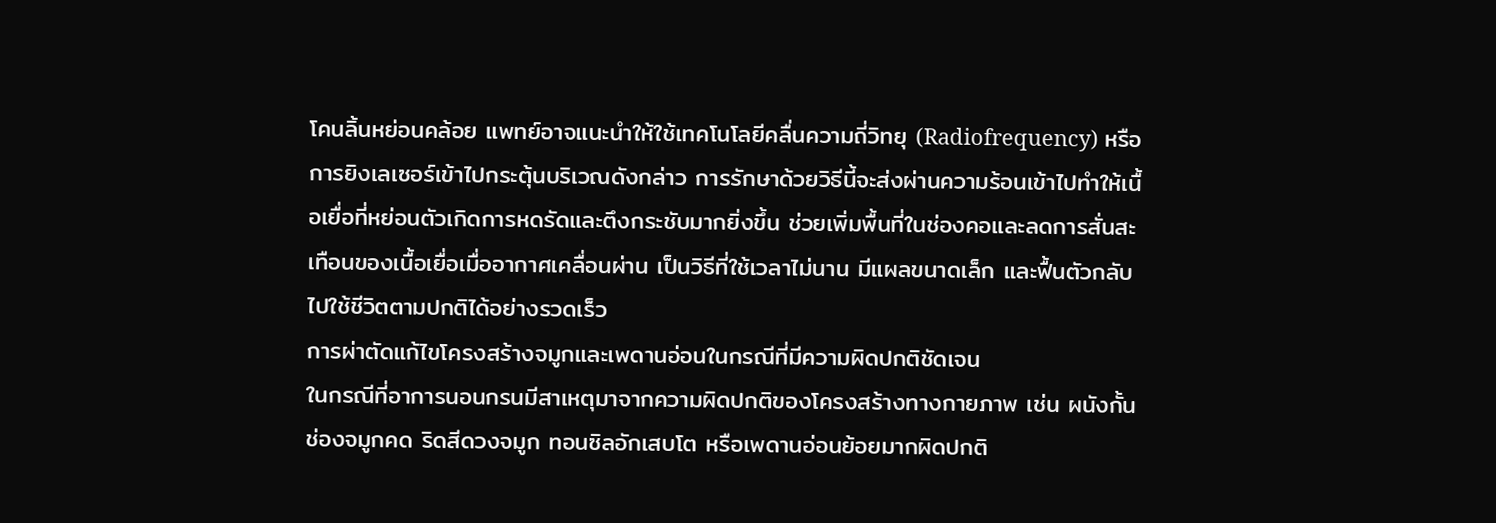โคนลิ้นหย่อนคล้อย แพทย์อาจแนะนำให้ใช้เทคโนโลยีคลื่นความถี่วิทยุ (Radiofrequency) หรือการยิงเลเซอร์เข้าไปกระตุ้นบริเวณดังกล่าว การรักษาด้วยวิธีนี้จะส่งผ่านความร้อนเข้าไปทำให้เนื้อเยื่อที่หย่อนตัวเกิดการหดรัดและตึงกระชับมากยิ่งขึ้น ช่วยเพิ่มพื้นที่ในช่องคอและลดการสั่นสะเทือนของเนื้อเยื่อเมื่ออากาศเคลื่อนผ่าน เป็นวิธีที่ใช้เวลาไม่นาน มีแผลขนาดเล็ก และฟื้นตัวกลับไปใช้ชีวิตตามปกติได้อย่างรวดเร็ว
การผ่าตัดแก้ไขโครงสร้างจมูกและเพดานอ่อนในกรณีที่มีความผิดปกติชัดเจน
ในกรณีที่อาการนอนกรนมีสาเหตุมาจากความผิดปกติของโครงสร้างทางกายภาพ เช่น ผนังกั้นช่องจมูกคด ริดสีดวงจมูก ทอนซิลอักเสบโต หรือเพดานอ่อนย้อยมากผิดปกติ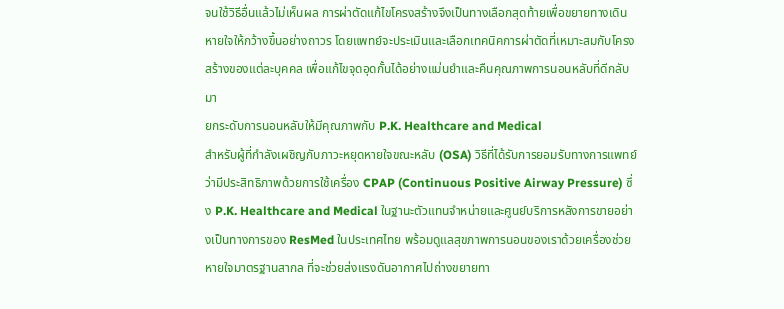จนใช้วิธีอื่นแล้วไม่เห็นผล การผ่าตัดแก้ไขโครงสร้างจึงเป็นทางเลือกสุดท้ายเพื่อขยายทางเดินหายใจให้กว้างขึ้นอย่างถาวร โดยแพทย์จะประเมินและเลือกเทคนิคการผ่าตัดที่เหมาะสมกับโครงสร้างของแต่ละบุคคล เพื่อแก้ไขจุดอุดกั้นได้อย่างแม่นยำและคืนคุณภาพการนอนหลับที่ดีกลับมา
ยกระดับการนอนหลับให้มีคุณภาพกับ P.K. Healthcare and Medical
สำหรับผู้ที่กำลังเผชิญกับภาวะหยุดหายใจขณะหลับ (OSA) วิธีที่ได้รับการยอมรับทางการแพทย์ว่ามีประสิทธิภาพด้วยการใช้เครื่อง CPAP (Continuous Positive Airway Pressure) ซึ่ง P.K. Healthcare and Medical ในฐานะตัวแทนจำหน่ายและศูนย์บริการหลังการขายอย่างเป็นทางการของ ResMed ในประเทศไทย พร้อมดูแลสุขภาพการนอนของเราด้วยเครื่องช่วยหายใจมาตรฐานสากล ที่จะช่วยส่งแรงดันอากาศไปถ่างขยายทา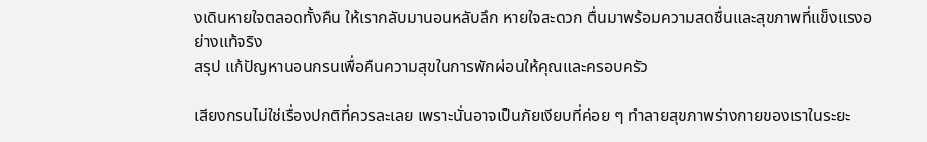งเดินหายใจตลอดทั้งคืน ให้เรากลับมานอนหลับลึก หายใจสะดวก ตื่นมาพร้อมความสดชื่นและสุขภาพที่แข็งแรงอย่างแท้จริง
สรุป แก้ปัญหานอนกรนเพื่อคืนความสุขในการพักผ่อนให้คุณและครอบครัว

เสียงกรนไม่ใช่เรื่องปกติที่ควรละเลย เพราะนั่นอาจเป็นภัยเงียบที่ค่อย ๆ ทำลายสุขภาพร่างกายของเราในระยะ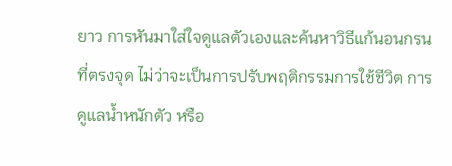ยาว การหันมาใส่ใจดูแลตัวเองและค้นหาวิธีแก้นอนกรนที่ตรงจุด ไม่ว่าจะเป็นการปรับพฤติกรรมการใช้ชีวิต การดูแลน้ำหนักตัว หรือ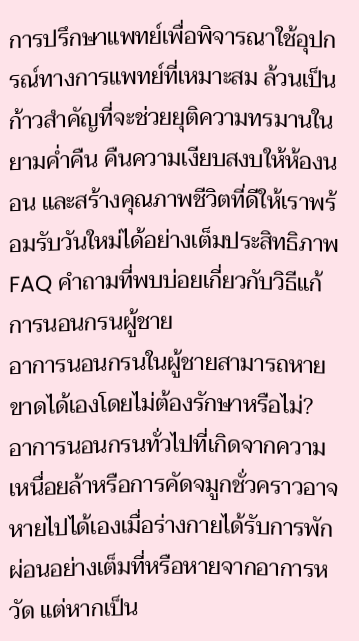การปรึกษาแพทย์เพื่อพิจารณาใช้อุปกรณ์ทางการแพทย์ที่เหมาะสม ล้วนเป็นก้าวสำคัญที่จะช่วยยุติความทรมานในยามค่ำคืน คืนความเงียบสงบให้ห้องนอน และสร้างคุณภาพชีวิตที่ดีให้เราพร้อมรับวันใหม่ได้อย่างเต็มประสิทธิภาพ
FAQ คำถามที่พบบ่อยเกี่ยวกับวิธีแก้การนอนกรนผู้ชาย
อาการนอนกรนในผู้ชายสามารถหายขาดได้เองโดยไม่ต้องรักษาหรือไม่?
อาการนอนกรนทั่วไปที่เกิดจากความเหนื่อยล้าหรือการคัดจมูกชั่วคราวอาจหายไปได้เองเมื่อร่างกายได้รับการพักผ่อนอย่างเต็มที่หรือหายจากอาการหวัด แต่หากเป็น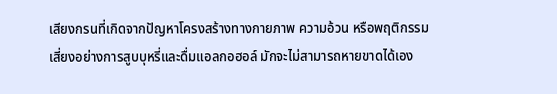เสียงกรนที่เกิดจากปัญหาโครงสร้างทางกายภาพ ความอ้วน หรือพฤติกรรมเสี่ยงอย่างการสูบบุหรี่และดื่มแอลกอฮอล์ มักจะไม่สามารถหายขาดได้เอง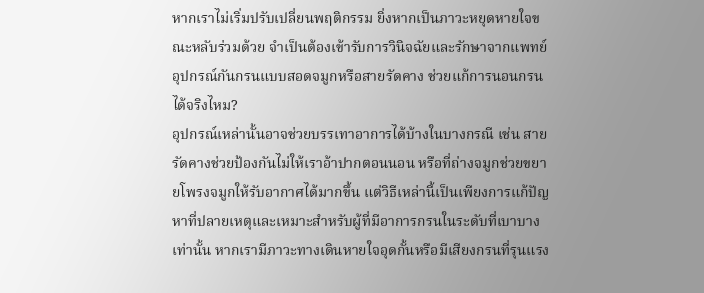หากเราไม่เริ่มปรับเปลี่ยนพฤติกรรม ยิ่งหากเป็นภาวะหยุดหายใจขณะหลับร่วมด้วย จำเป็นต้องเข้ารับการวินิจฉัยและรักษาจากแพทย์
อุปกรณ์กันกรนแบบสอดจมูกหรือสายรัดคาง ช่วยแก้การนอนกรนได้จริงไหม?
อุปกรณ์เหล่านั้นอาจช่วยบรรเทาอาการได้บ้างในบางกรณี เช่น สายรัดคางช่วยป้องกันไม่ให้เราอ้าปากตอนนอน หรือที่ถ่างจมูกช่วยขยายโพรงจมูกให้รับอากาศได้มากขึ้น แต่วิธีเหล่านี้เป็นเพียงการแก้ปัญหาที่ปลายเหตุและเหมาะสำหรับผู้ที่มีอาการกรนในระดับที่เบาบางเท่านั้น หากเรามีภาวะทางเดินหายใจอุดกั้นหรือมีเสียงกรนที่รุนแรง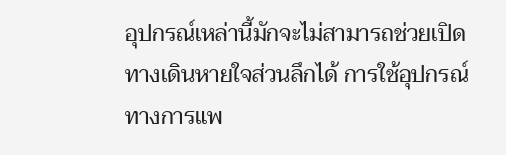อุปกรณ์เหล่านี้มักจะไม่สามารถช่วยเปิดทางเดินหายใจส่วนลึกได้ การใช้อุปกรณ์ทางการแพ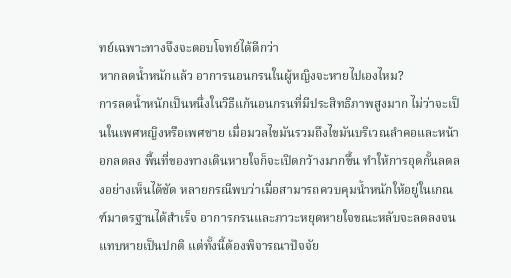ทย์เฉพาะทางจึงจะตอบโจทย์ได้ดีกว่า
หากลดน้ำหนักแล้ว อาการนอนกรนในผู้หญิงจะหายไปเองไหม?
การลดน้ำหนักเป็นหนึ่งในวิธีแก้นอนกรนที่มีประสิทธิภาพสูงมาก ไม่ว่าจะเป็นในเพศหญิงหรือเพศชาย เมื่อมวลไขมันรวมถึงไขมันบริเวณลำคอและหน้าอกลดลง พื้นที่ของทางเดินหายใจก็จะเปิดกว้างมากขึ้น ทำให้การอุดกั้นลดลงอย่างเห็นได้ชัด หลายกรณีพบว่าเมื่อสามารถควบคุมน้ำหนักให้อยู่ในเกณฑ์มาตรฐานได้สำเร็จ อาการกรนและภาวะหยุดหายใจขณะหลับจะลดลงจนแทบหายเป็นปกติ แต่ทั้งนี้ต้องพิจารณาปัจจัย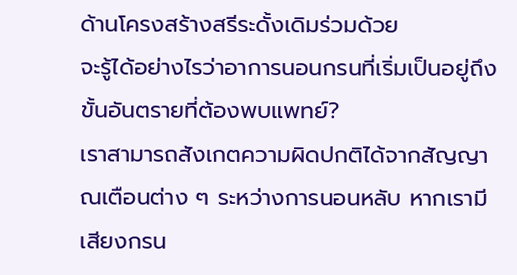ด้านโครงสร้างสรีระดั้งเดิมร่วมด้วย
จะรู้ได้อย่างไรว่าอาการนอนกรนที่เริ่มเป็นอยู่ถึงขั้นอันตรายที่ต้องพบแพทย์?
เราสามารถสังเกตความผิดปกติได้จากสัญญาณเตือนต่าง ๆ ระหว่างการนอนหลับ หากเรามีเสียงกรน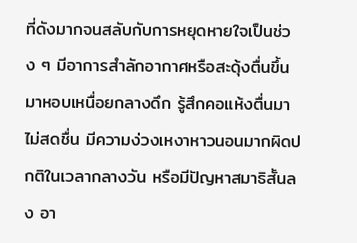ที่ดังมากจนสลับกับการหยุดหายใจเป็นช่วง ๆ มีอาการสำลักอากาศหรือสะดุ้งตื่นขึ้นมาหอบเหนื่อยกลางดึก รู้สึกคอแห้งตื่นมาไม่สดชื่น มีความง่วงเหงาหาวนอนมากผิดปกติในเวลากลางวัน หรือมีปัญหาสมาธิสั้นลง อา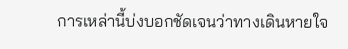การเหล่านี้บ่งบอกชัดเจนว่าทางเดินหายใจ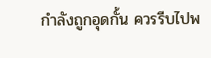กำลังถูกอุดกั้น ควรรีบไปพ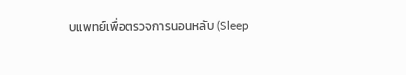บแพทย์เพื่อตรวจการนอนหลับ (Sleep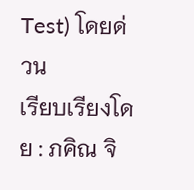Test) โดยด่วน
เรียบเรียงโดย : ภคิณ จิ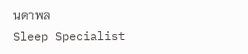นดาพล
Sleep Specialist